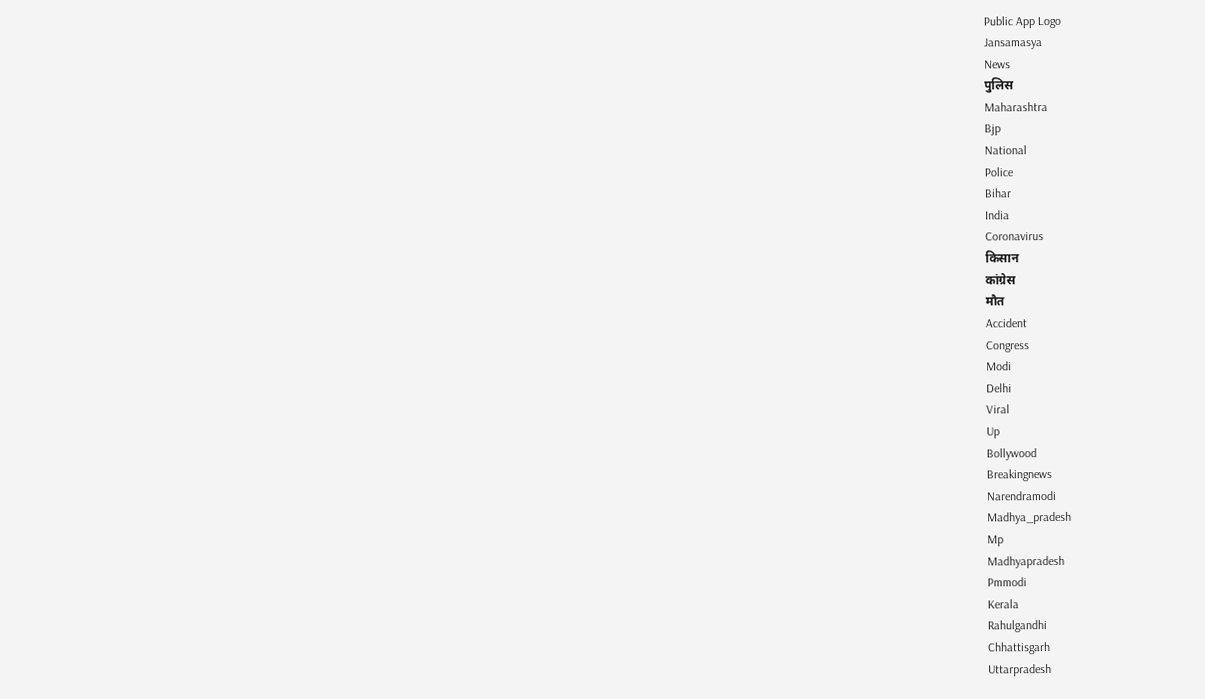Public App Logo
Jansamasya
News
पुलिस
Maharashtra
Bjp
National
Police
Bihar
India
Coronavirus
किसान
कांग्रेस
मौत
Accident
Congress
Modi
Delhi
Viral
Up
Bollywood
Breakingnews
Narendramodi
Madhya_pradesh
Mp
Madhyapradesh
Pmmodi
Kerala
Rahulgandhi
Chhattisgarh
Uttarpradesh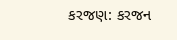કરજણ: કરજન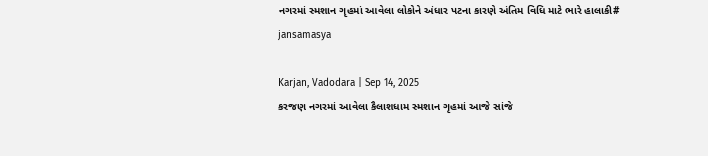નગરમાં સ્મશાન ગૃહમાં આવેલા લોકોને અંધાર પટના કારણે અંતિમ વિધિ માટે ભારે હાલાકી# jansamasya

Karjan, Vadodara | Sep 14, 2025
કરજણ નગરમાં આવેલા કૈલાશધામ સ્મશાન ગૃહમાં આજે સાંજે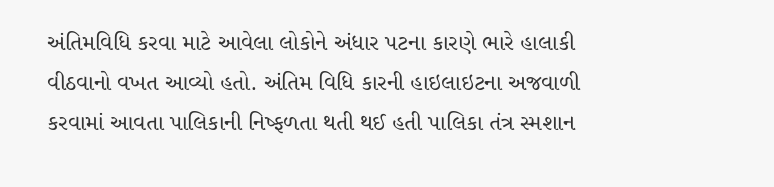અંતિમવિધિ કરવા માટે આવેલા લોકોને અંધાર પટના કારણે ભારે હાલાકી વીઠવાનો વખત આવ્યો હતો. અંતિમ વિધિ કારની હાઇલાઇટના અજવાળી કરવામાં આવતા પાલિકાની નિષ્ફળતા થતી થઈ હતી પાલિકા તંત્ર સ્મશાન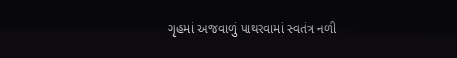ગૃહમાં અજવાળું પાથરવામાં સ્વતંત્ર નળી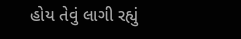હોય તેવું લાગી રહ્યું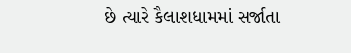છે ત્યારે કૈલાશધામમાં સર્જાતા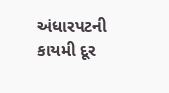અંધારપટની કાયમી દૂર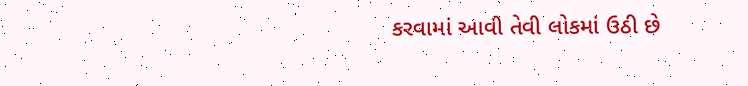કરવામાં આવી તેવી લોકમાં ઉઠી છે